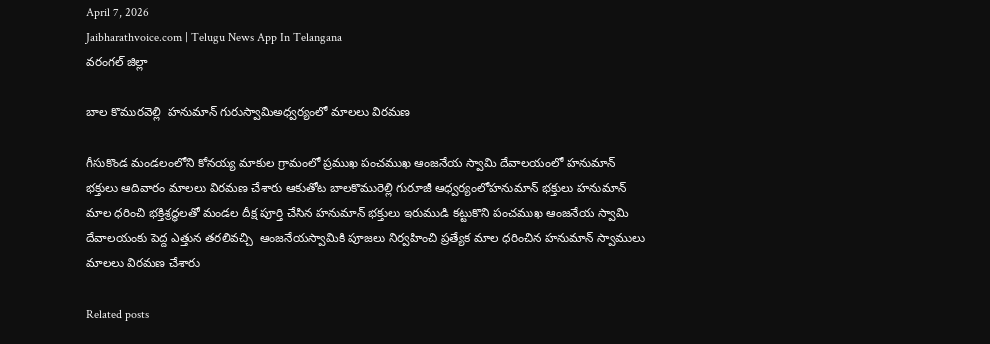April 7, 2026
Jaibharathvoice.com | Telugu News App In Telangana
వరంగల్ జిల్లా

బాల కొమురవెల్లి  హనుమాన్ గురుస్వామిఅధ్వర్యంలో మాలలు విరమణ

గీసుకొండ మండలంలోని కోనయ్య మాకుల గ్రామంలో ప్రముఖ పంచముఖ ఆంజనేయ స్వామి దేవాలయంలో హనుమాన్ భక్తులు ఆదివారం మాలలు విరమణ చేశారు ఆకుతోట బాలకొమురెల్లి గురూజీ ఆధ్వర్యంలోహనుమాన్ భక్తులు హనుమాన్ మాల ధరించి భక్తిశ్రద్ధలతో మండల దీక్ష పూర్తి చేసిన హనుమాన్ భక్తులు ఇరుముడి కట్టుకొని పంచముఖ ఆంజనేయ స్వామి దేవాలయంకు పెద్ద ఎత్తున తరలివచ్చి  ఆంజనేయస్వామికి పూజలు నిర్వహించి ప్రత్యేక మాల ధరించిన హనుమాన్ స్వాములు మాలలు విరమణ చేశారు

Related posts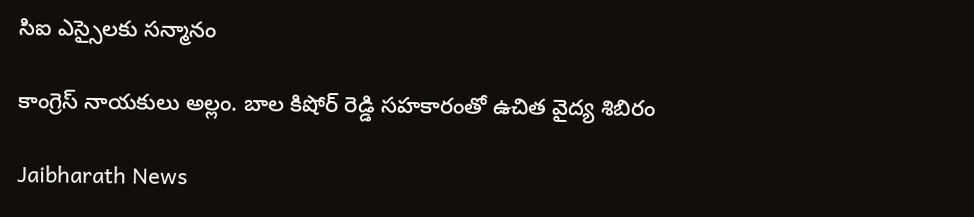సిఐ ఎస్సైలకు సన్మానం

కాంగ్రెస్ నాయకులు అల్లం. బాల కిషోర్ రెడ్డి సహకారంతో ఉచిత వైద్య శిబిరం

Jaibharath News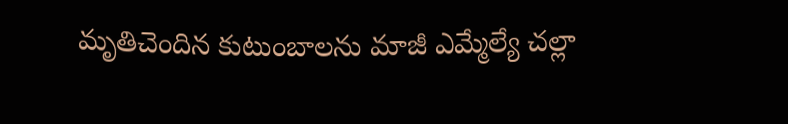మృతిచెందిన కుటుంబాలను మాజీ ఎమ్మేల్యే చల్లా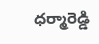ధర్మారెడ్డి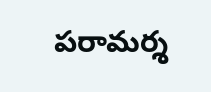పరామర్శ